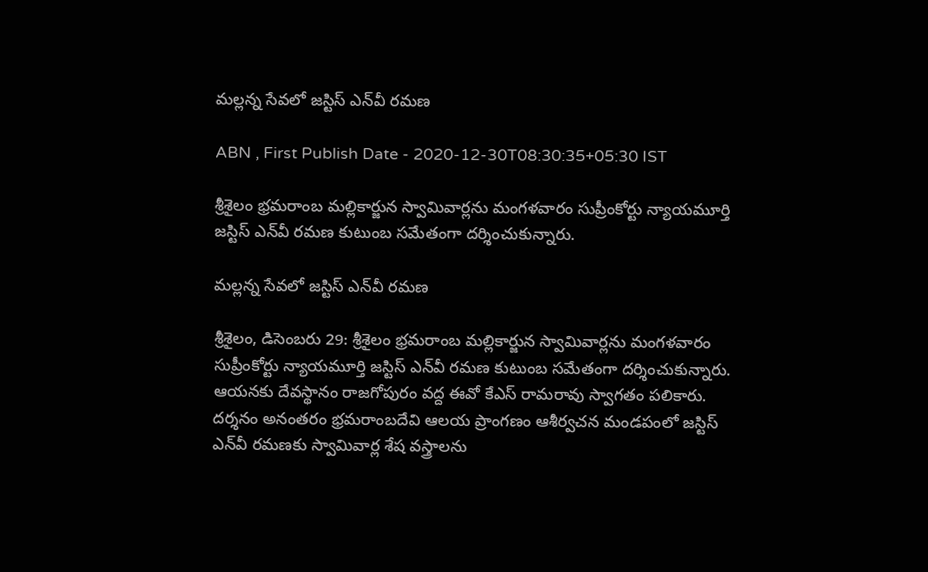మల్లన్న సేవలో జస్టిస్‌ ఎన్‌వీ రమణ

ABN , First Publish Date - 2020-12-30T08:30:35+05:30 IST

శ్రీశైలం భ్రమరాంబ మల్లికార్జున స్వామివార్లను మంగళవారం సుప్రీంకోర్టు న్యాయమూర్తి జస్టిస్‌ ఎన్‌వీ రమణ కుటుంబ సమేతంగా దర్శించుకున్నారు.

మల్లన్న సేవలో జస్టిస్‌ ఎన్‌వీ రమణ

శ్రీశైలం, డిసెంబరు 29: శ్రీశైలం భ్రమరాంబ మల్లికార్జున స్వామివార్లను మంగళవారం సుప్రీంకోర్టు న్యాయమూర్తి జస్టిస్‌ ఎన్‌వీ రమణ కుటుంబ సమేతంగా దర్శించుకున్నారు. ఆయనకు దేవస్థానం రాజగోపురం వద్ద ఈవో కేఎస్‌ రామరావు స్వాగతం పలికారు. దర్శనం అనంతరం భ్రమరాంబదేవి ఆలయ ప్రాంగణం ఆశీర్వచన మండపంలో జస్టిస్‌ ఎన్‌వీ రమణకు స్వామివార్ల శేష వస్త్రాలను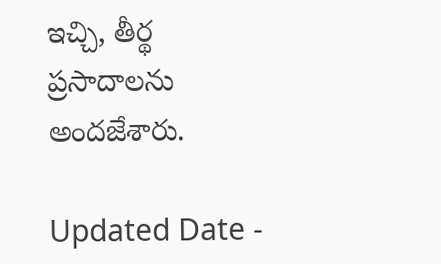ఇచ్చి, తీర్థ ప్రసాదాలను అందజేశారు.

Updated Date -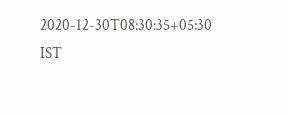2020-12-30T08:30:35+05:30 IST